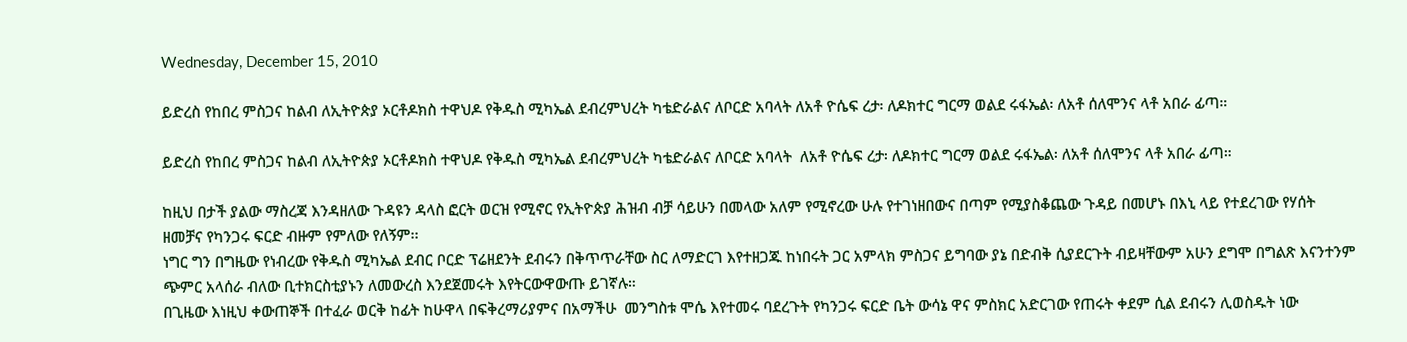Wednesday, December 15, 2010

ይድረስ የከበረ ምስጋና ከልብ ለኢትዮጵያ ኦርቶዶክስ ተዋህዶ የቅዱስ ሚካኤል ደብረምህረት ካቴድራልና ለቦርድ አባላት ለአቶ ዮሴፍ ረታ፡ ለዶክተር ግርማ ወልደ ሩፋኤል፡ ለአቶ ሰለሞንና ላቶ አበራ ፊጣ።

ይድረስ የከበረ ምስጋና ከልብ ለኢትዮጵያ ኦርቶዶክስ ተዋህዶ የቅዱስ ሚካኤል ደብረምህረት ካቴድራልና ለቦርድ አባላት  ለአቶ ዮሴፍ ረታ፡ ለዶክተር ግርማ ወልደ ሩፋኤል፡ ለአቶ ሰለሞንና ላቶ አበራ ፊጣ።

ከዚህ በታች ያልው ማስረጃ እንዳዘለው ጉዳዩን ዳላስ ፎርት ወርዝ የሚኖር የኢትዮጵያ ሕዝብ ብቻ ሳይሁን በመላው አለም የሚኖረው ሁሉ የተገነዘበውና በጣም የሚያስቆጨው ጉዳይ በመሆኑ በእኒ ላይ የተደረገው የሃሰት ዘመቻና የካንጋሩ ፍርድ ብዙም የምለው የለኝም፡፡
ነግር ግን በግዜው የነብረው የቅዱስ ሚካኤል ደብር ቦርድ ፕሬዘደንት ደብሩን በቅጥጥራቸው ስር ለማድርገ እየተዘጋጁ ከነበሩት ጋር አምላክ ምስጋና ይግባው ያኔ በድብቅ ሲያደርጉት ብይዛቸውም አሁን ደግሞ በግልጽ እናንተንም ጭምር አላሰራ ብለው ቢተክርስቲያኑን ለመውረስ እንደጀመሩት እየትርውዋውጡ ይገኛሉ።
በጊዜው እነዚህ ቀውጠኞች በተፈራ ወርቅ ከፊት ከሁዋላ በፍቅረማሪያምና በአማችሁ  መንግስቱ ሞሴ እየተመሩ ባደረጉት የካንጋሩ ፍርድ ቤት ውሳኔ ዋና ምስክር አድርገው የጠሩት ቀደም ሲል ደብሩን ሊወስዱት ነው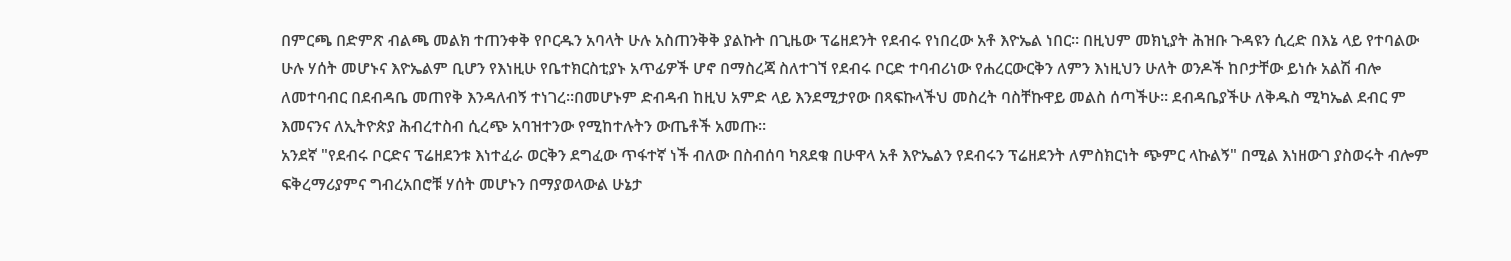በምርጫ በድምጽ ብልጫ መልክ ተጠንቀቅ የቦርዱን አባላት ሁሉ አስጠንቅቅ ያልኩት በጊዜው ፕሬዘደንት የደብሩ የነበረው አቶ እዮኤል ነበር። በዚህም መክኒያት ሕዝቡ ጉዳዩን ሲረድ በእኔ ላይ የተባልው ሁሉ ሃሰት መሆኑና እዮኤልም ቢሆን የእነዚሁ የቤተክርስቲያኑ አጥፊዎች ሆኖ በማስረጃ ስለተገኘ የደብሩ ቦርድ ተባብሪነው የሐረርውርቅን ለምን እነዚህን ሁለት ወንዶች ከቦታቸው ይነሱ አልሽ ብሎ ለመተባብር በደብዳቤ መጠየቅ እንዳለብኝ ተነገረ።በመሆኑም ድብዳብ ከዚህ አምድ ላይ እንደሚታየው በጻፍኩላችህ መስረት ባስቸኩዋይ መልስ ሰጣችሁ። ደብዳቤያችሁ ለቅዱስ ሚካኤል ደብር ም እመናንና ለኢትዮጵያ ሕብረተስብ ሲረጭ አባዝተንው የሚከተሉትን ውጤቶች አመጡ።
አንደኛ "የደብሩ ቦርድና ፕሬዘደንቱ እነተፈራ ወርቅን ደግፈው ጥፋተኛ ነች ብለው በስብሰባ ካጸደቁ በሁዋላ አቶ እዮኤልን የደብሩን ፕሬዘደንት ለምስክርነት ጭምር ላኩልኝ" በሚል እነዘውገ ያስወሩት ብሎም ፍቅረማሪያምና ግብረአበሮቹ ሃሰት መሆኑን በማያወላውል ሁኔታ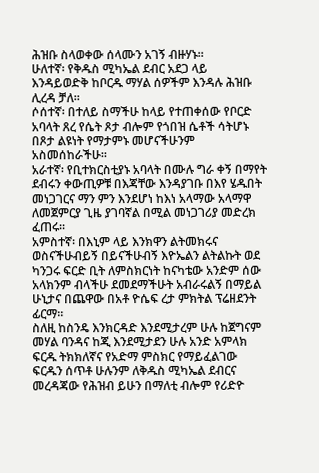ሕዝቡ ስላወቀው ሰላሙን አገኝ ብዙሃኑ።
ሁለተኛ፡ የቅዱስ ሚካኤል ደብር አደጋ ላይ እንዳይወድቅ ከቦርዱ ማሃል ሰዎችም እንዳሉ ሕዝቡ ሊረዳ ቻለ።
ሶሰተኛ፡ በተለይ ስማችሁ ከላይ የተጠቀሰው የቦርድ አባላት ጸረ የሴት ጾታ ብሎም የጎበዝ ሴቶች ሳትሆኑ በጾታ ልዩነት የማታምኑ መሆናችሁንም አስመሰከራችሁ።
አራተኛ፡ የቢተክርስቲያኑ አባላት በሙሉ ግራ ቀኝ በማየት ደብሩን ቀውጢዎቹ በእጃቸው እንዳያገቡ በእየ ሄዱበት መነጋገርና ማን ምን እንደሆነ ከእነ አላማው አላማዋ ለመጀምርያ ጊዜ ያገባኛል በሚል መነጋገሪያ መድረክ ፈጠሩ።
አምስተኛ፡ በእኒም ላይ እንክዋን ልትመክሩና ወስናችሁብይኝ በይናችሁብኝ እዮኤልን ልትልኩት ወደ ካንጋሩ ፍርድ ቢት ለምስክርነት ከናካቴው አንድም ሰው አላክንም ብላችሁ ደመደማችሁት አብራሩልኝ በማይል ሁኒታና በጨዋው በአቶ ዮሴፍ ረታ ምክትል ፕሬዘደንት ፊርማ።
ስለዚ ከስንዴ እንክርዳድ እንደሚታረም ሁሉ ከጀግናም መሃል ባንዳና ከጂ እንደሚታደን ሁሉ አንድ አምላክ ፍርዱ ትክክለኛና የአድማ ምስክር የማይፈልገው ፍርዱን ሰጥቶ ሁሉንም ለቅዱስ ሚካኤል ደብርና መረዳጃው የሕዝብ ይሁን በማለቲ ብሎም የሪድዮ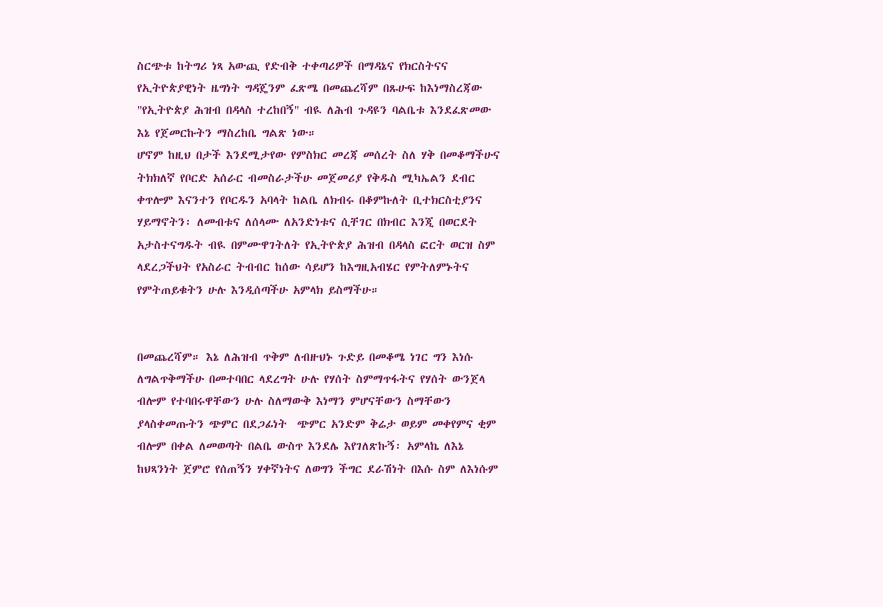ስርጭቱ ከትግሪ ነጻ አውጪ የድብቅ ተቀጣሪዎች በማዳኔና የክርስትናና የኢትዮጵያዊነት ዜግነት ግዳጄንም ፈጽሜ በመጨረሻም በጹሁፍ ከእነማስረጃው "የኢትዮጵያ ሕዝብ በዳላስ ተረከበኝ" ብዪ ለሕብ ጉዳዩን ባልቤቱ እንደፈጽመው እኔ የጀመርኩትን ማስረከቤ ግልጽ ነው።
ሆኖም ከዚህ በታች እንደሚታየው የምስክር መረጃ መሰረት ስለ ሃቅ በመቆማችሁና ትክክለኛ የቦርድ አሰራር ብመስራታችሁ መጀመሪያ የቅዱስ ሚካኤልን ደብር ቀጥሎም እናንተን የቦርዱን አባላት ከልቤ ለክብሩ በቆምኩለት ቢተክርስቲያንና ሃይማኖትን፡ ለመብቱና ለሰላሙ ለአንድነቱና ሲቸገር በክብር እንጂ በወርደት አታስተናግዱት ብዪ በምሙዋገትለት የኢትዮጵያ ሕዝብ በዳላስ ፎርት ወርዝ ስም ላደረጋችህት የአስራር ትብብር ከሰው ሳይሆን ከእግዚአብሄር የምትለምኑትና የምትጠይቁትን ሁሉ እንዲሰጣችሁ አምላክ ይስማችሁ።


በመጨረሻም። እኔ ለሕዝብ ጥቅም ለብዙህኑ ጉድይ በመቆሜ ነገር ግን እነሱ ለግልጥቅማችሁ በመተባበር ላደረግት ሁሉ የሃሰት ስምማጥፋትና የሃሰት ውንጀላ ብሎም የተባበሩዋቸውን ሁሉ ስለማውቅ እነማን ምሆናቸውን ስማቸውን ያላስቀመጡትን ጭምር በደጋፊነት  ጭምር አንድም ቅሬታ ወይም መቀየምና ቂም ብሎም በቀል ለመወጣት በልቤ ውስጥ እንደሌ እየገለጽኩኝ፡ አምላኬ ለእኔ ከህጻንነት ጀምሮ የሰጠኝን ሃቀኛነትና ለወግን ችግር ደራሽነት በእሱ ስም ለእነሱም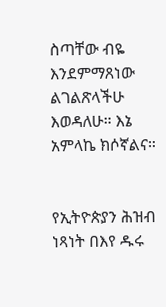ስጣቸው ብዬ እንደምማጸነው ልገልጽላችሁ እወዳለሁ። እኔ አምላኬ ክሶኛልና።


የኢትዮጵያን ሕዝብ ነጻነት በእየ ዱሩ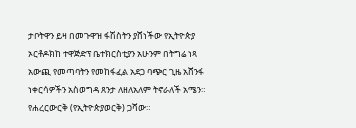ታቦትዋን ይዛ በመጉዋዝ ፋሽስትን ያሸነችው የኢትዮጵያ ኦርቶዶክከ ተዋጅድፕ ቤተክርስቲያን አሁንም በትግሬ ነጻ አውጪ የመጣባትን የመከፋፈል አደጋ ባጭር ጊዜ አሸንፋ ነቀርሳዎችን አስወግዳ ጸንታ ለዘለአለም ትኖራለች አሜን።
የሐረርውርቅ (የኢትዮጵያወርቅ) ጋሻው።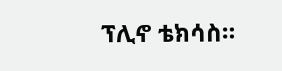ፕሊኖ ቴክሳስ።